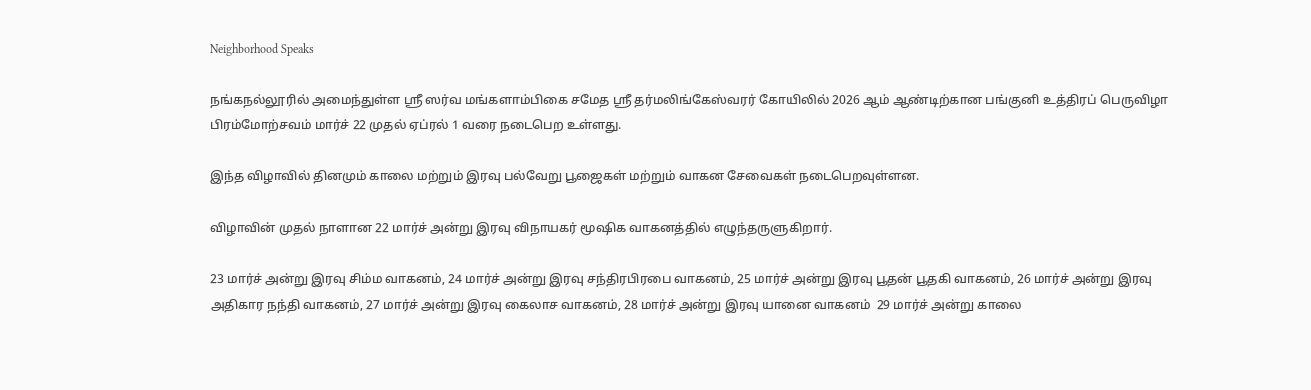Neighborhood Speaks

நங்கநல்லூரில் அமைந்துள்ள ஸ்ரீ ஸர்வ மங்களாம்பிகை சமேத ஸ்ரீ தர்மலிங்கேஸ்வரர் கோயிலில் 2026 ஆம் ஆண்டிற்கான பங்குனி உத்திரப் பெருவிழா பிரம்மோற்சவம் மார்ச் 22 முதல் ஏப்ரல் 1 வரை நடைபெற உள்ளது.

இந்த விழாவில் தினமும் காலை மற்றும் இரவு பல்வேறு பூஜைகள் மற்றும் வாகன சேவைகள் நடைபெறவுள்ளன.

விழாவின் முதல் நாளான 22 மார்ச் அன்று இரவு விநாயகர் மூஷிக வாகனத்தில் எழுந்தருளுகிறார்.

23 மார்ச் அன்று இரவு சிம்ம வாகனம், 24 மார்ச் அன்று இரவு சந்திரபிரபை வாகனம், 25 மார்ச் அன்று இரவு பூதன் பூதகி வாகனம், 26 மார்ச் அன்று இரவு அதிகார நந்தி வாகனம், 27 மார்ச் அன்று இரவு கைலாச வாகனம், 28 மார்ச் அன்று இரவு யானை வாகனம்  29 மார்ச் அன்று காலை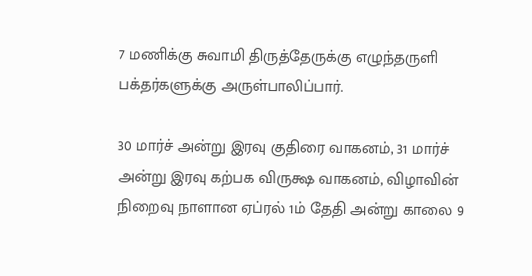7 மணிக்கு சுவாமி திருத்தேருக்கு எழுந்தருளி பக்தர்களுக்கு அருள்பாலிப்பார்.

30 மார்ச் அன்று இரவு குதிரை வாகனம், 31 மார்ச் அன்று இரவு கற்பக விருக்ஷ வாகனம், விழாவின் நிறைவு நாளான ஏப்ரல் 1ம் தேதி அன்று காலை 9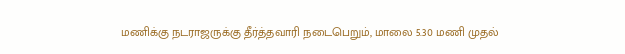மணிக்கு நடராஜருக்கு தீர்த்தவாரி நடைபெறும், மாலை 5.30 மணி முதல்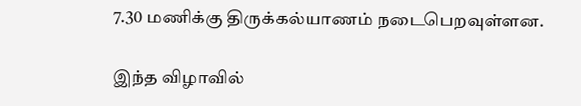7.30 மணிக்கு திருக்கல்யாணம் நடைபெறவுள்ளன.

இந்த விழாவில்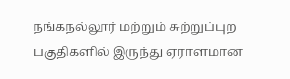நங்கநல்லூர் மற்றும் சுற்றுப்புற பகுதிகளில் இருந்து ஏராளமான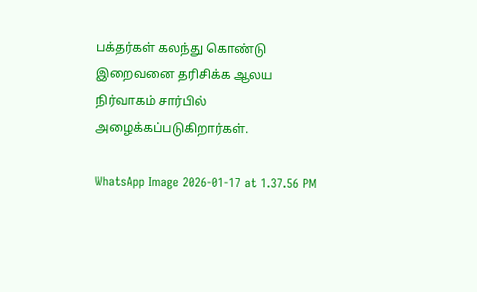பக்தர்கள் கலந்து கொண்டு இறைவனை தரிசிக்க ஆலய நிர்வாகம் சார்பில் அழைக்கப்படுகிறார்கள்.

WhatsApp Image 2026-01-17 at 1.37.56 PM